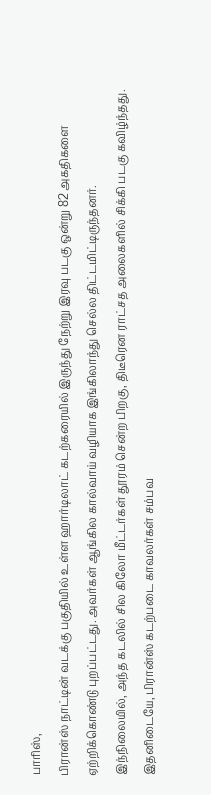பாரிஸ்,
பிரான்ஸ் நாட்டின் வடக்கு பகுதியில் உள்ள ஹார்டிலாட் கடற்கரையில் இருந்து நேற்று இரவு படகு ஒன்று 82 அகதிகளை ஏற்றிக்கொண்டு புறப்பட்டது. அவர்கள் ஆங்கில கால்வாய் வழியாக இங்கிலாந்து செல்ல திட்டமிட்டிருந்தனர்.
இந்நிலையில், அந்த கடலில் சில கிலோ மீட்டர்கள் தூரம் சென்ற பிறகு, திடீரென ராட்சத அலைகளில் சிக்கி படகு கவிழ்ந்தது. இதனிடையே, பிரான்ஸ் கடற்படை காவலர்கள் சம்பவ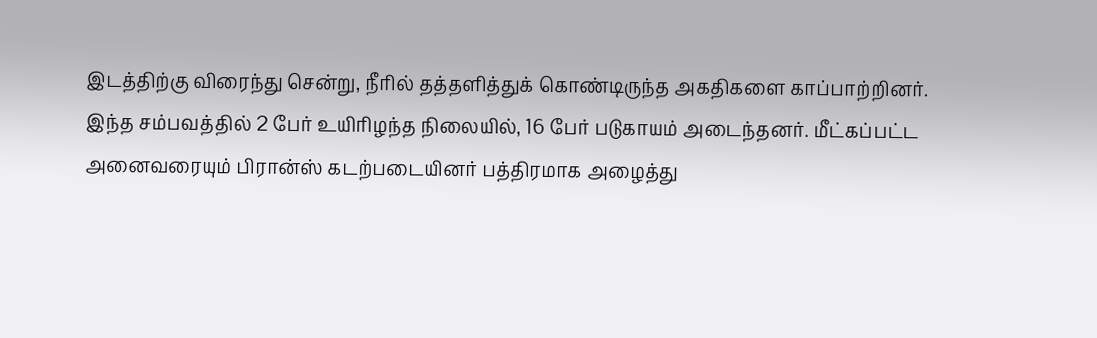இடத்திற்கு விரைந்து சென்று, நீரில் தத்தளித்துக் கொண்டிருந்த அகதிகளை காப்பாற்றினர்.
இந்த சம்பவத்தில் 2 பேர் உயிரிழந்த நிலையில், 16 பேர் படுகாயம் அடைந்தனர். மீட்கப்பட்ட அனைவரையும் பிரான்ஸ் கடற்படையினர் பத்திரமாக அழைத்து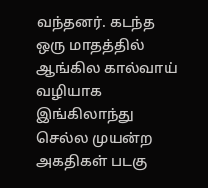வந்தனர். கடந்த ஒரு மாதத்தில் ஆங்கில கால்வாய் வழியாக இங்கிலாந்து செல்ல முயன்ற அகதிகள் படகு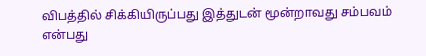விபத்தில் சிக்கியிருப்பது இத்துடன் மூன்றாவது சம்பவம் என்பது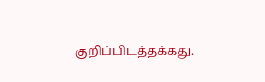குறிப்பிடத்தக்கது.